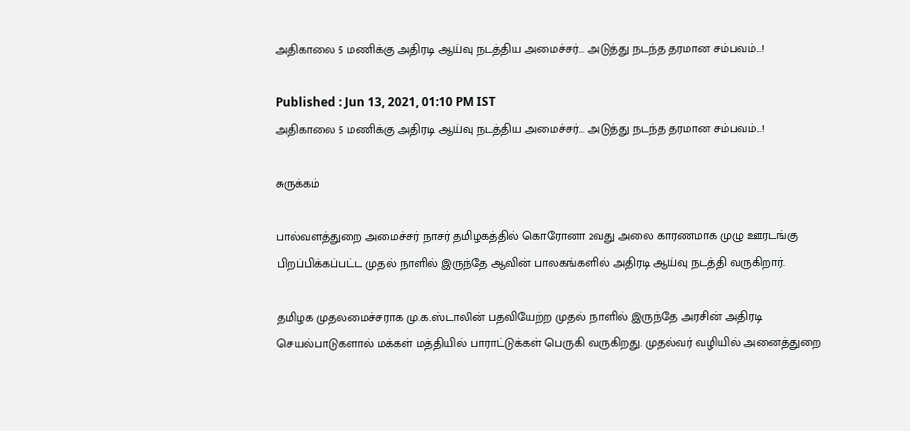அதிகாலை 5 மணிக்கு அதிரடி ஆய்வு நடத்திய அமைச்சர்... அடுத்து நடந்த தரமான சம்பவம்...!

Published : Jun 13, 2021, 01:10 PM IST
அதிகாலை 5 மணிக்கு அதிரடி ஆய்வு நடத்திய அமைச்சர்... அடுத்து நடந்த தரமான சம்பவம்...!

சுருக்கம்

பால்வளத்துறை அமைச்சர் நாசர் தமிழகத்தில் கொரோனா 2வது அலை காரணமாக முழு ஊரடங்கு பிறப்பிக்கப்பட்ட முதல் நாளில் இருந்தே ஆவின் பாலகங்களில் அதிரடி ஆய்வு நடத்தி வருகிறார்.

தமிழக முதலமைச்சராக மு.க.ஸ்டாலின் பதவியேற்ற முதல் நாளில் இருந்தே அரசின் அதிரடி செயல்பாடுகளால் மக்கள் மத்தியில் பாராட்டுக்கள் பெருகி வருகிறது. முதல்வர் வழியில் அனைத்துறை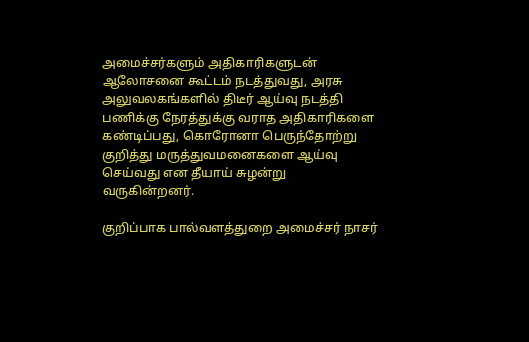அமைச்சர்களும் அதிகாரிகளுடன் ஆலோசனை கூட்டம் நடத்துவது, அரசு அலுவலகங்களில் திடீர் ஆய்வு நடத்தி பணிக்கு நேரத்துக்கு வராத அதிகாரிகளை கண்டிப்பது, கொரோனா பெருந்தோற்று குறித்து மருத்துவமனைகளை ஆய்வு செய்வது என தீயாய் சுழன்று வருகின்றனர்.

குறிப்பாக பால்வளத்துறை அமைச்சர் நாசர்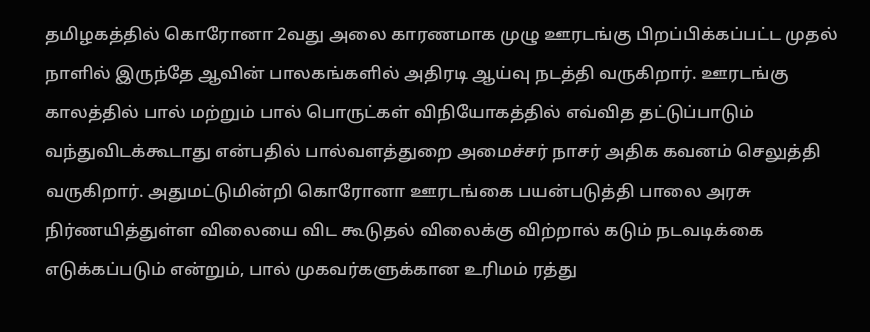தமிழகத்தில் கொரோனா 2வது அலை காரணமாக முழு ஊரடங்கு பிறப்பிக்கப்பட்ட முதல் நாளில் இருந்தே ஆவின் பாலகங்களில் அதிரடி ஆய்வு நடத்தி வருகிறார். ஊரடங்கு காலத்தில் பால் மற்றும் பால் பொருட்கள் விநியோகத்தில் எவ்வித தட்டுப்பாடும் வந்துவிடக்கூடாது என்பதில் பால்வளத்துறை அமைச்சர் நாசர் அதிக கவனம் செலுத்தி வருகிறார். அதுமட்டுமின்றி கொரோனா ஊரடங்கை பயன்படுத்தி பாலை அரசு நிர்ணயித்துள்ள விலையை விட கூடுதல் விலைக்கு விற்றால் கடும் நடவடிக்கை எடுக்கப்படும் என்றும், பால் முகவர்களுக்கான உரிமம் ரத்து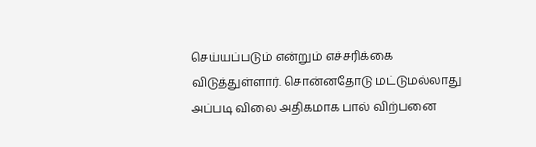செய்யப்படும் என்றும் எச்சரிக்கை விடுத்துள்ளார். சொன்னதோடு மட்டுமல்லாது அப்படி விலை அதிகமாக பால் விற்பனை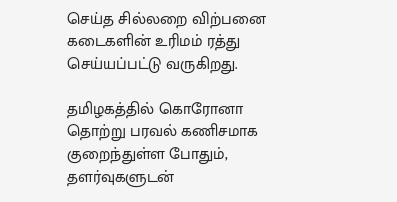செய்த சில்லறை விற்பனை கடைகளின் உரிமம் ரத்து செய்யப்பட்டு வருகிறது.

தமிழகத்தில் கொரோனா தொற்று பரவல் கணிசமாக குறைந்துள்ள போதும், தளர்வுகளுடன்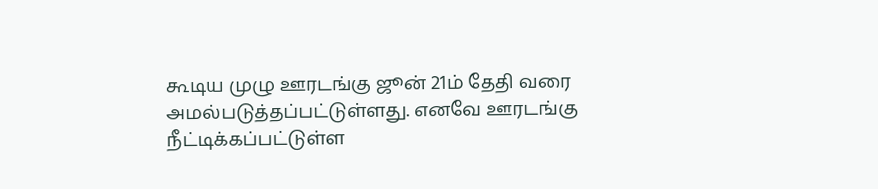கூடிய முழு ஊரடங்கு ஜூன் 21ம் தேதி வரை அமல்படுத்தப்பட்டுள்ளது. எனவே ஊரடங்கு நீட்டிக்கப்பட்டுள்ள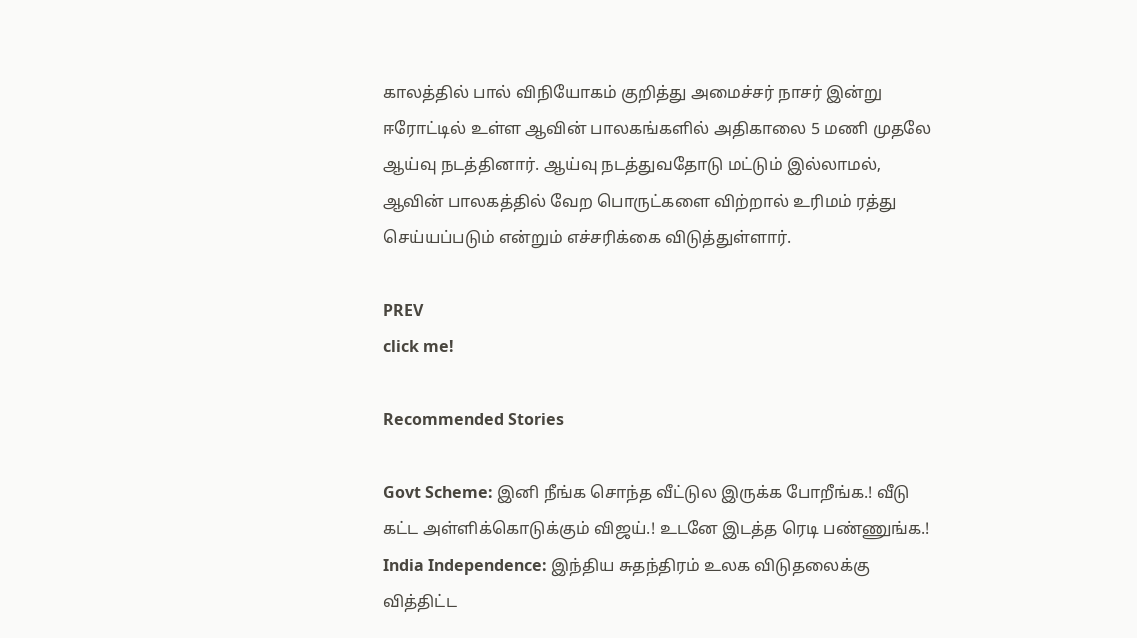காலத்தில் பால் விநியோகம் குறித்து அமைச்சர் நாசர் இன்று ஈரோட்டில் உள்ள ஆவின் பாலகங்களில் அதிகாலை 5 மணி முதலே ஆய்வு நடத்தினார். ஆய்வு நடத்துவதோடு மட்டும் இல்லாமல்,  ஆவின் பாலகத்தில் வேற பொருட்களை விற்றால் உரிமம் ரத்து செய்யப்படும் என்றும் எச்சரிக்கை விடுத்துள்ளார்.

PREV
click me!

Recommended Stories

Govt Scheme: இனி நீங்க சொந்த வீட்டுல இருக்க போறீங்க.! வீடு கட்ட அள்ளிக்கொடுக்கும் விஜய்.! உடனே இடத்த ரெடி பண்ணுங்க.!
India Independence: இந்திய சுதந்திரம் உலக விடுதலைக்கு வித்திட்ட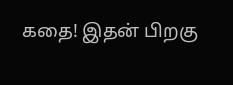கதை! இதன் பிறகு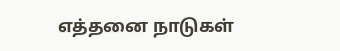எத்தனை நாடுகள்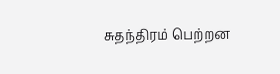சுதந்திரம் பெற்றன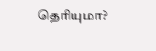தெரியுமா?